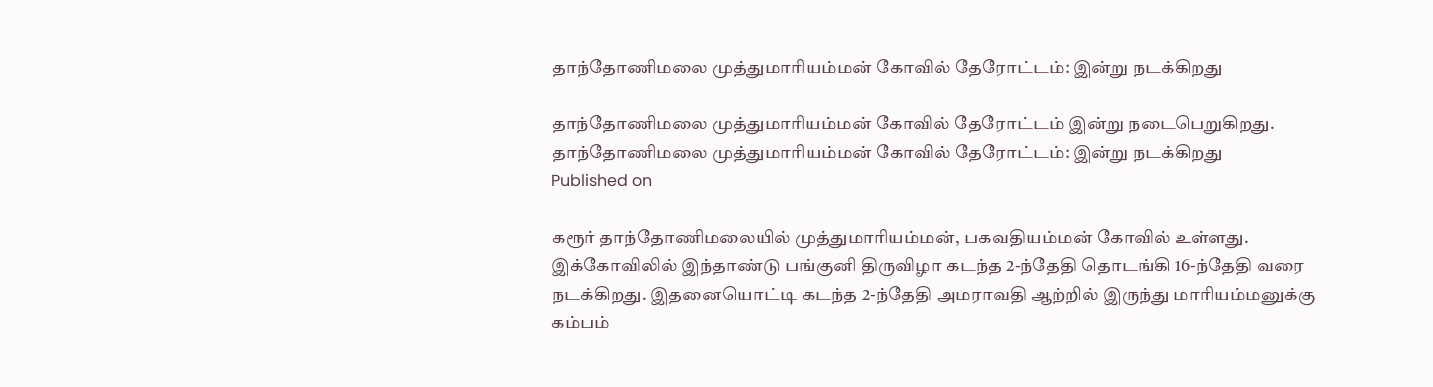தாந்தோணிமலை முத்துமாரியம்மன் கோவில் தேரோட்டம்: இன்று நடக்கிறது

தாந்தோணிமலை முத்துமாரியம்மன் கோவில் தேரோட்டம் இன்று நடைபெறுகிறது.
தாந்தோணிமலை முத்துமாரியம்மன் கோவில் தேரோட்டம்: இன்று நடக்கிறது
Published on

கரூர் தாந்தோணிமலையில் முத்துமாரியம்மன், பகவதியம்மன் கோவில் உள்ளது. இக்கோவிலில் இந்தாண்டு பங்குனி திருவிழா கடந்த 2-ந்தேதி தொடங்கி 16-ந்தேதி வரை நடக்கிறது. இதனையொட்டி கடந்த 2-ந்தேதி அமராவதி ஆற்றில் இருந்து மாரியம்மனுக்கு கம்பம்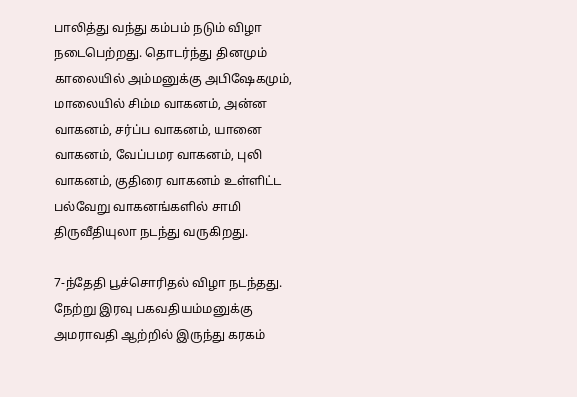பாலித்து வந்து கம்பம் நடும் விழா நடைபெற்றது. தொடர்ந்து தினமும் காலையில் அம்மனுக்கு அபிஷேகமும், மாலையில் சிம்ம வாகனம், அன்ன வாகனம், சர்ப்ப வாகனம், யானை வாகனம், வேப்பமர வாகனம், புலி வாகனம், குதிரை வாகனம் உள்ளிட்ட பல்வேறு வாகனங்களில் சாமி திருவீதியுலா நடந்து வருகிறது.

7-ந்தேதி பூச்சொரிதல் விழா நடந்தது. நேற்று இரவு பகவதியம்மனுக்கு அமராவதி ஆற்றில் இருந்து கரகம்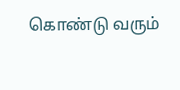கொண்டு வரும்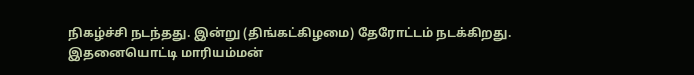நிகழ்ச்சி நடந்தது. இன்று (திங்கட்கிழமை) தேரோட்டம் நடக்கிறது. இதனையொட்டி மாரியம்மன்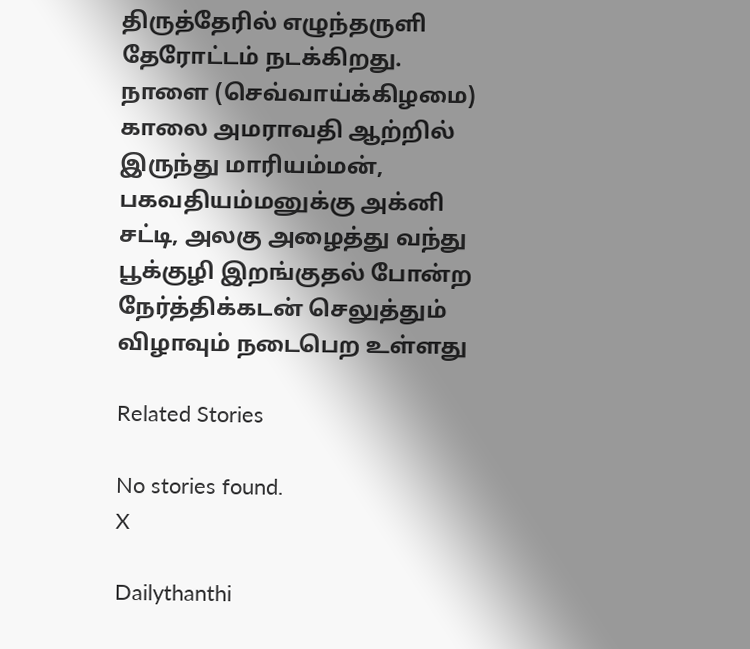திருத்தேரில் எழுந்தருளி தேரோட்டம் நடக்கிறது. நாளை (செவ்வாய்க்கிழமை) காலை அமராவதி ஆற்றில் இருந்து மாரியம்மன், பகவதியம்மனுக்கு அக்னி சட்டி, அலகு அழைத்து வந்து பூக்குழி இறங்குதல் போன்ற நேர்த்திக்கடன் செலுத்தும் விழாவும் நடைபெற உள்ளது

Related Stories

No stories found.
X

Dailythanthi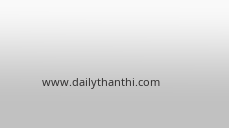www.dailythanthi.com